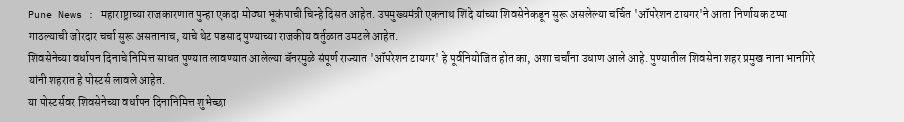Pune News : महाराष्ट्राच्या राजकारणात पुन्हा एकदा मोठ्या भूकंपाची चिन्हे दिसत आहेत. उपमुख्यमंत्री एकनाथ शिंदे यांच्या शिवसेनेकडून सुरू असलेल्या चर्चित 'ऑपरेशन टायगर'ने आता निर्णायक टप्पा गाठल्याची जोरदार चर्चा सुरू असतानाच, याचे थेट पडसाद पुण्याच्या राजकीय वर्तुळात उमटले आहेत.
शिवसेनेच्या वर्धापन दिनाचे निमित्त साधत पुण्यात लावण्यात आलेल्या बॅनरमुळे संपूर्ण राज्यात 'ऑपरेशन टायगर' हे पूर्वनियोजित होत का, अशा चर्चांना उधाण आले आहे. पुण्यातील शिवसेना शहर प्रमुख नाना भानगिरे यांनी शहरात हे पोस्टर्स लावले आहेत.
या पोस्टर्सवर शिवसेनेच्या वर्धापन दिनानिमित्त शुभेच्छा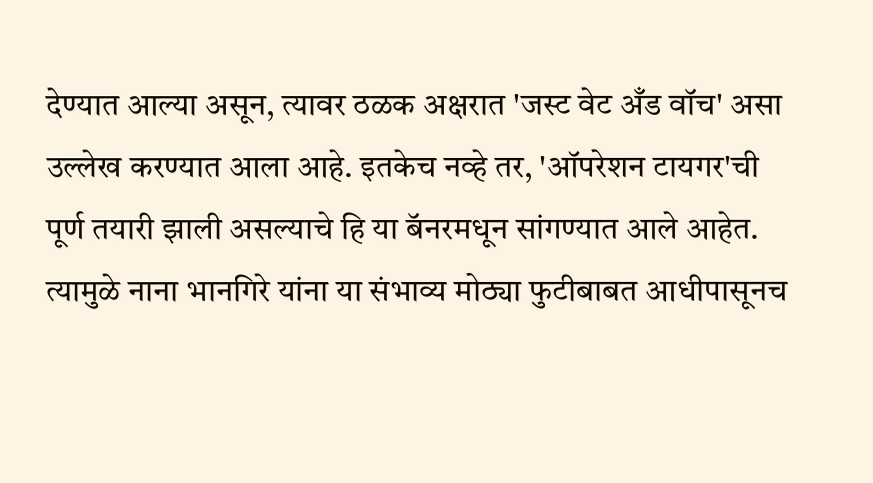देण्यात आल्या असून, त्यावर ठळक अक्षरात 'जस्ट वेट अँड वॉच' असा उल्लेख करण्यात आला आहे. इतकेच नव्हे तर, 'ऑपरेशन टायगर'ची पूर्ण तयारी झाली असल्याचे हि या बॅनरमधून सांगण्यात आले आहेत. त्यामुळे नाना भानगिरे यांना या संभाव्य मोठ्या फुटीबाबत आधीपासूनच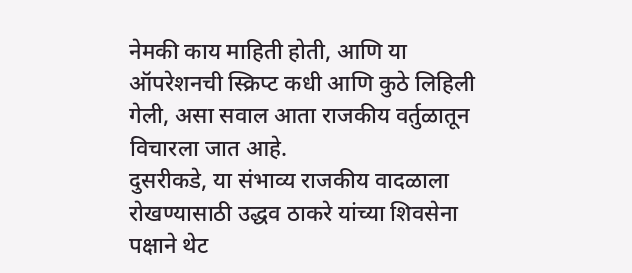नेमकी काय माहिती होती, आणि या ऑपरेशनची स्क्रिप्ट कधी आणि कुठे लिहिली गेली, असा सवाल आता राजकीय वर्तुळातून विचारला जात आहे.
दुसरीकडे, या संभाव्य राजकीय वादळाला रोखण्यासाठी उद्धव ठाकरे यांच्या शिवसेना पक्षाने थेट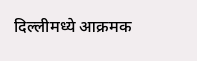दिल्लीमध्ये आक्रमक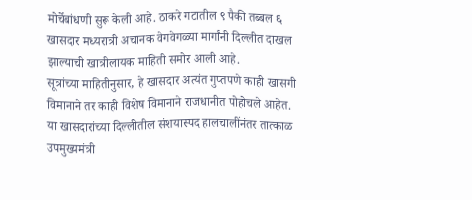मोर्चेबांधणी सुरू केली आहे. ठाकरे गटातील ९ पैकी तब्बल ६ खासदार मध्यरात्री अचानक वेगवेगळ्या मार्गांनी दिल्लीत दाखल झाल्याची खात्रीलायक माहिती समोर आली आहे.
सूत्रांच्या माहितीनुसार, हे खासदार अत्यंत गुप्तपणे काही खासगी विमानाने तर काही विशेष विमानाने राजधानीत पोहोचले आहेत. या खासदारांच्या दिल्लीतील संशयास्पद हालचालींनंतर तात्काळ उपमुख्यमंत्री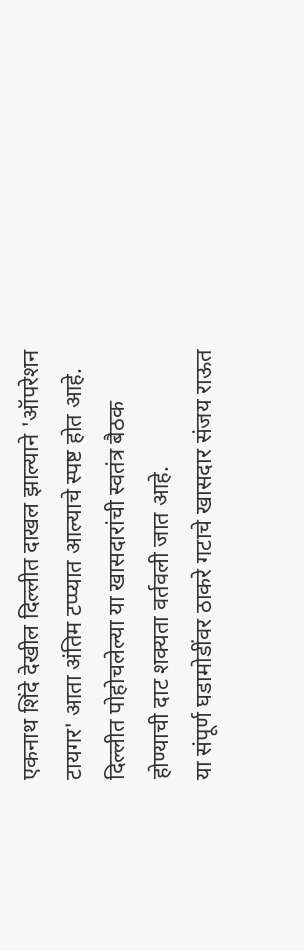एकनाथ शिंदे देखील दिल्लीत दाखल झाल्याने 'ऑपरेशन टायगर' आता अंतिम टप्प्यात आल्याचे स्पष्ट होत आहे. दिल्लीत पोहोचलेल्या या खासदारांची स्वतंत्र बैठक होण्याची दाट शक्यता वर्तवली जात आहे.
या संपूर्ण घडामोडींवर ठाकरे गटाचे खासदार संजय राऊत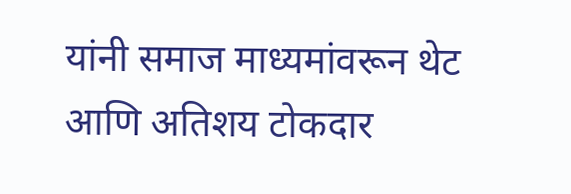यांनी समाज माध्यमांवरून थेट आणि अतिशय टोकदार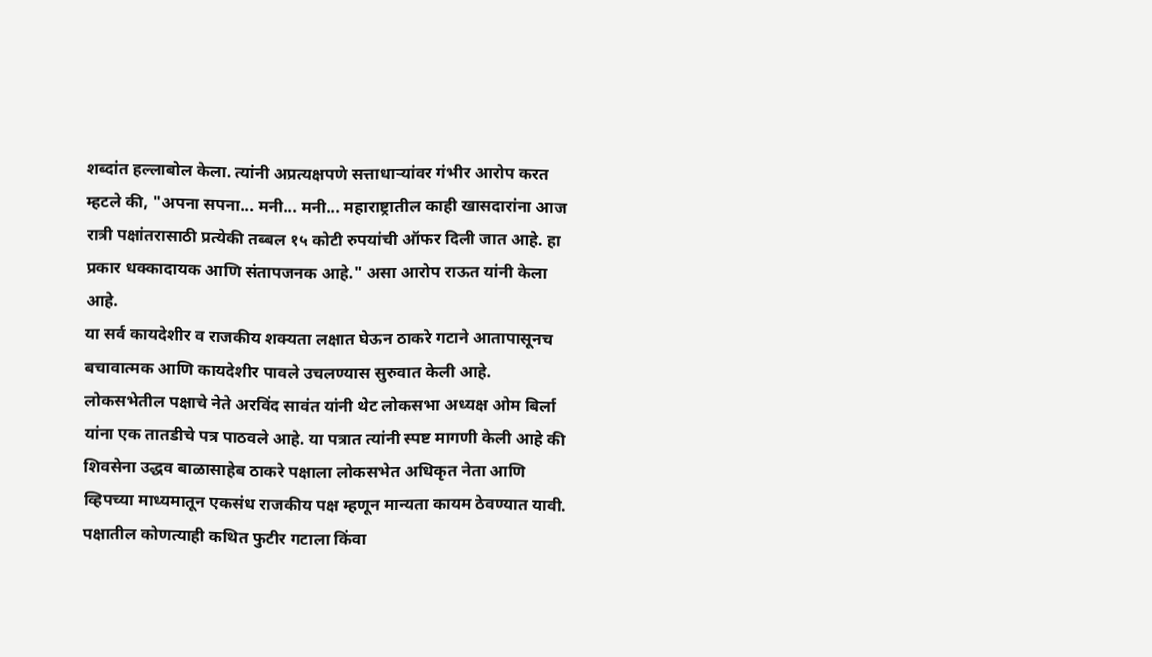शब्दांत हल्लाबोल केला. त्यांनी अप्रत्यक्षपणे सत्ताधाऱ्यांवर गंभीर आरोप करत म्हटले की, "अपना सपना... मनी... मनी... महाराष्ट्रातील काही खासदारांना आज रात्री पक्षांतरासाठी प्रत्येकी तब्बल १५ कोटी रुपयांची ऑफर दिली जात आहे. हा प्रकार धक्कादायक आणि संतापजनक आहे." असा आरोप राऊत यांनी केला आहे.
या सर्व कायदेशीर व राजकीय शक्यता लक्षात घेऊन ठाकरे गटाने आतापासूनच बचावात्मक आणि कायदेशीर पावले उचलण्यास सुरुवात केली आहे. लोकसभेतील पक्षाचे नेते अरविंद सावंत यांनी थेट लोकसभा अध्यक्ष ओम बिर्ला यांना एक तातडीचे पत्र पाठवले आहे. या पत्रात त्यांनी स्पष्ट मागणी केली आहे की शिवसेना उद्धव बाळासाहेब ठाकरे पक्षाला लोकसभेत अधिकृत नेता आणि व्हिपच्या माध्यमातून एकसंध राजकीय पक्ष म्हणून मान्यता कायम ठेवण्यात यावी. पक्षातील कोणत्याही कथित फुटीर गटाला किंवा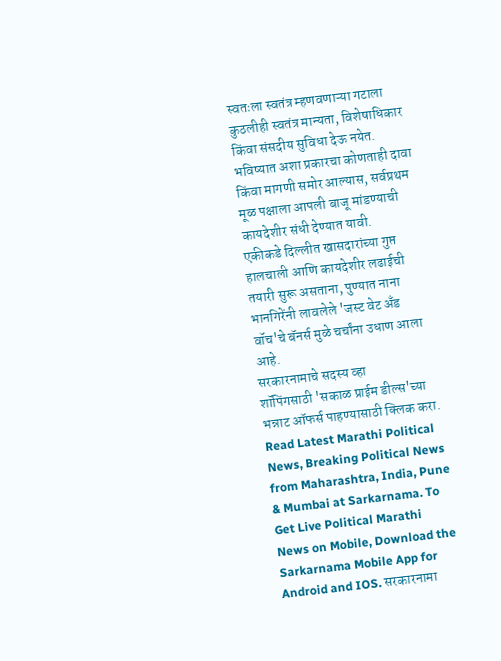स्वतःला स्वतंत्र म्हणवणाऱ्या गटाला कुठलीही स्वतंत्र मान्यता, विशेषाधिकार किंवा संसदीय सुविधा देऊ नयेत. भविष्यात अशा प्रकारचा कोणताही दावा किंवा मागणी समोर आल्यास, सर्वप्रथम मूळ पक्षाला आपली बाजू मांडण्याची कायदेशीर संधी देण्यात यावी.
एकीकडे दिल्लीत खासदारांच्या गुप्त हालचाली आणि कायदेशीर लढाईची तयारी सुरू असताना, पुण्यात नाना भानगिरेंनी लावलेले 'जस्ट वेट अँड वॉच'चे बॅनर्स मुळे चर्चांना उधाण आला आहे.
सरकारनामाचे सदस्य व्हा
शॉपिंगसाठी 'सकाळ प्राईम डील्स'च्या भन्नाट ऑफर्स पाहण्यासाठी क्लिक करा.
Read Latest Marathi Political News, Breaking Political News from Maharashtra, India, Pune & Mumbai at Sarkarnama. To Get Live Political Marathi News on Mobile, Download the Sarkarnama Mobile App for Android and IOS. सरकारनामा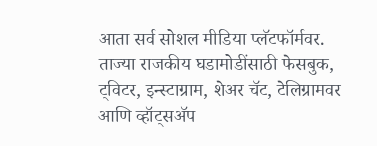आता सर्व सोशल मीडिया प्लॅटफॉर्मवर. ताज्या राजकीय घडामोडींसाठी फेसबुक, ट्विटर, इन्स्टाग्राम, शेअर चॅट, टेलिग्रामवर आणि व्हॉट्सॲप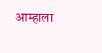आम्हाला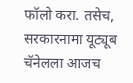फॉलो करा. तसेच, सरकारनामा यूट्यूब चॅनेलला आजच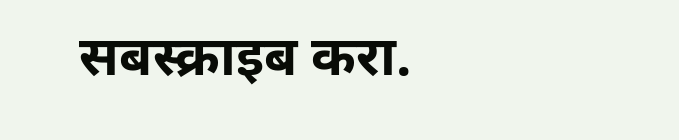सबस्क्राइब करा.